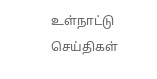உள்நாட்டு செய்திகள்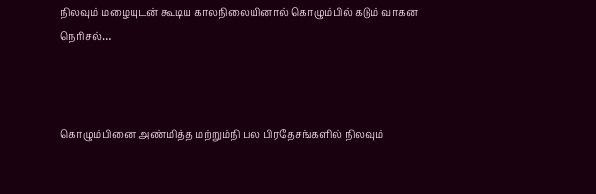நிலவும் மழையுடன் கூடிய காலநிலையினால் கொழும்பில் கடும் வாகன நெரிசல்…



கொழும்பினை அண்மித்த மற்றும்நி பல பிரதேசங்களில் நிலவும்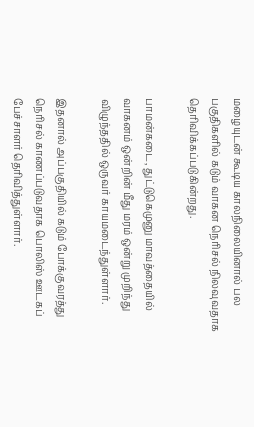மழையுடன் கூடிய காலநிலையினால் பல பகுதிகளில் கடும் வாகன நெரிசல் நிலவுவதாக தெரிவிக்கப்படுகின்றது.

பாமன்கடை, துட்டுகெமுனு மாவத்தையில் வாகனம் ஒன்றின் மீது மரம் ஒன்று முறிந்து விழுந்ததில் ஒருவர் காயமடைந்துள்ளார்.

இதனால் அப்பகுதியில் கடும் போக்குவரத்து நெரிசல் காணப்படுவதாக பொலிஸ் ஊடகப் பேச்சாளர் தெரிவித்துள்ளார்.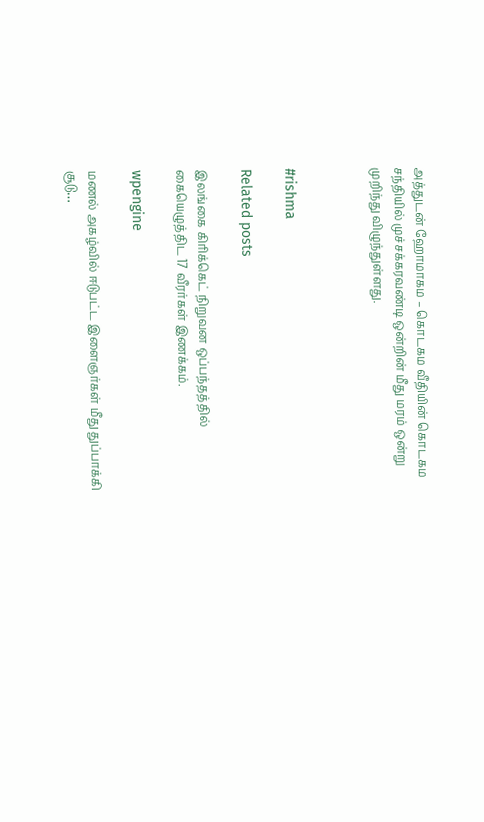அத்துடன் ஹோமாகம – கொடகம வீதியின் கொடகம சந்தியில் முச்சக்கரவண்டி ஒன்றின் மீது மரம் ஒன்று முறிந்து விழுந்துள்ளது.



#rishma

Related posts

இலங்கை கிரிக்கெட் நிறுவன ஒப்பந்தத்தில் கையெழுத்திட 17 வீரர்கள் இணக்கம்.

wpengine

மணல் அகழ்வில் ஈடுபட்ட இளைஞர்கள் மீது துப்பாக்கி சூடு…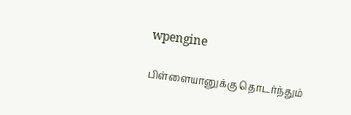wpengine

பிள்ளையானுக்கு தொடர்ந்தும்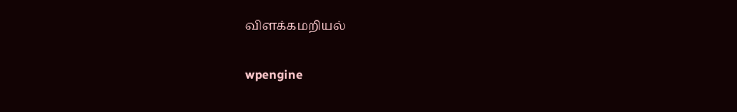விளக்கமறியல்

wpengine